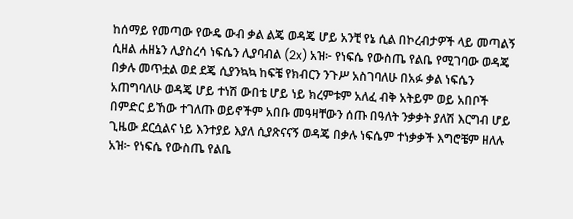ከሰማይ የመጣው የውዴ ውብ ቃል ልጄ ወዳጄ ሆይ አንቺ የኔ ሲል በኮረብታዎች ላይ መጣልኝ ሲዘል ሐዘኔን ሊያስረሳ ነፍሴን ሊያባብል (2x) አዝ፦ የነፍሴ የውስጤ የልቤ የሚገባው ወዳጄ በቃሉ መጥቷል ወደ ደጄ ሲያንኳኳ ከፍቼ የክብርን ንጉሥ አስገባለሁ በአፉ ቃል ነፍሴን አጠግባለሁ ወዳጄ ሆይ ተነሽ ውበቴ ሆይ ነይ ክረምቱም አለፈ ብቅ አትይም ወይ አበቦች በምድር ይኸው ተገለጡ ወይኖችም አበቡ መዓዛቸውን ሰጡ በዓለት ንቃቃት ያለሽ እርግብ ሆይ ጊዜው ደርሷልና ነይ እንተያይ እያለ ሲያጽናናኝ ወዳጄ በቃሉ ነፍሴም ተነቃቃች እግሮቼም ዘለሉ አዝ፦ የነፍሴ የውስጤ የልቤ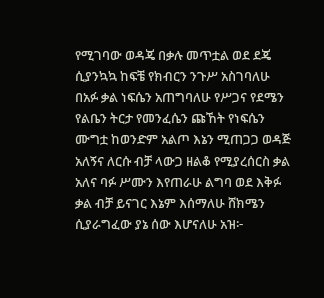የሚገባው ወዳጄ በቃሉ መጥቷል ወደ ደጄ ሲያንኳኳ ከፍቼ የክብርን ንጉሥ አስገባለሁ በአፉ ቃል ነፍሴን አጠግባለሁ የሥጋና የደሜን የልቤን ትርታ የመንፈሴን ጩኸት የነፍሴን ሙግቷ ከወንድም አልጦ እኔን ሚጠጋጋ ወዳጅ አለኝና ለርሱ ብቻ ላውጋ ዘልቆ የሚያረሰርስ ቃል አለና ባፉ ሥሙን እየጠራሁ ልግባ ወደ እቅፉ ቃል ብቻ ይናገር እኔም እሰማለሁ ሸክሜን ሲያራግፈው ያኔ ሰው እሆናለሁ አዝ፦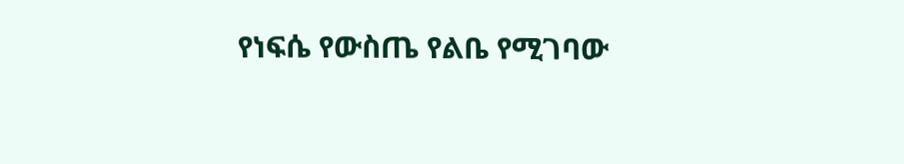የነፍሴ የውስጤ የልቤ የሚገባው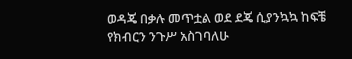ወዳጄ በቃሉ መጥቷል ወደ ደጄ ሲያንኳኳ ከፍቼ የክብርን ንጉሥ አስገባለሁ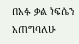በአፉ ቃል ነፍሴን አጠግባለሁ